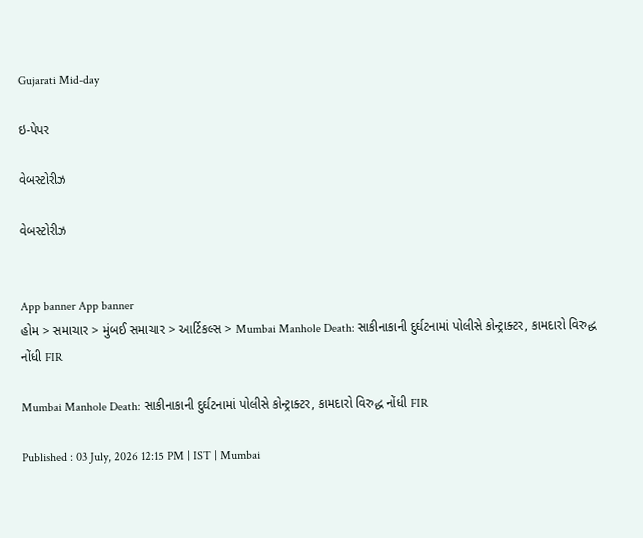Gujarati Mid-day

ઇ-પેપર

વેબસ્ટોરીઝ

વેબસ્ટોરીઝ


App banner App banner
હોમ > સમાચાર > મુંબઈ સમાચાર > આર્ટિકલ્સ > Mumbai Manhole Death: સાકીનાકાની દુર્ઘટનામાં પોલીસે કોન્ટ્રાક્ટર, કામદારો વિરુદ્ધ નોંધી FIR

Mumbai Manhole Death: સાકીનાકાની દુર્ઘટનામાં પોલીસે કોન્ટ્રાક્ટર, કામદારો વિરુદ્ધ નોંધી FIR

Published : 03 July, 2026 12:15 PM | IST | Mumbai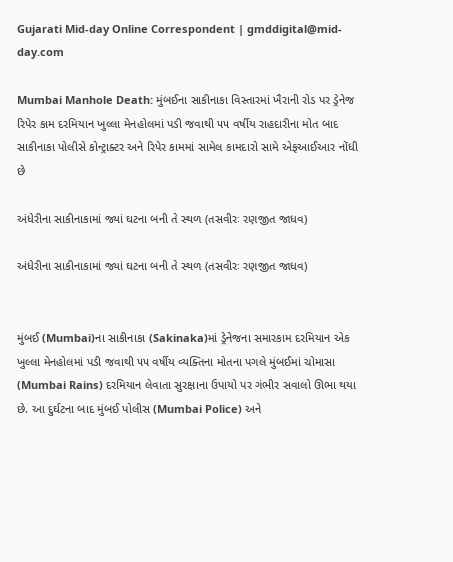Gujarati Mid-day Online Correspondent | gmddigital@mid-day.com

Mumbai Manhole Death: મુંબઈના સાકીનાકા વિસ્તારમાં ખૈરાની રોડ પર ડ્રેનેજ રિપેર કામ દરમિયાન ખુલ્લા મેનહોલમાં પડી જવાથી ૫૫ વર્ષીય રાહદારીના મોત બાદ સાકીનાકા પોલીસે કોન્ટ્રાક્ટર અને રિપેર કામમાં સામેલ કામદારો સામે એફઆઈઆર નોંધી છે

અંધેરીના સાકીનાકામાં જ્યાં ઘટના બની તે સ્થળ (તસવીરઃ રણજીત જાધવ)

અંધેરીના સાકીનાકામાં જ્યાં ઘટના બની તે સ્થળ (તસવીરઃ રણજીત જાધવ)


મુંબઈ (Mumbai)ના સાકીનાકા (Sakinaka)માં ડ્રેનેજના સમારકામ દરમિયાન એક ખુલ્લા મેનહોલમાં પડી જવાથી ૫૫ વર્ષીય વ્યક્તિના મોતના પગલે મુંબઈમાં ચોમાસા (Mumbai Rains) દરમિયાન લેવાતા સુરક્ષાના ઉપાયો પર ગંભીર સવાલો ઊભા થયા છે. આ દુર્ઘટના બાદ મુંબઈ પોલીસ (Mumbai Police) અને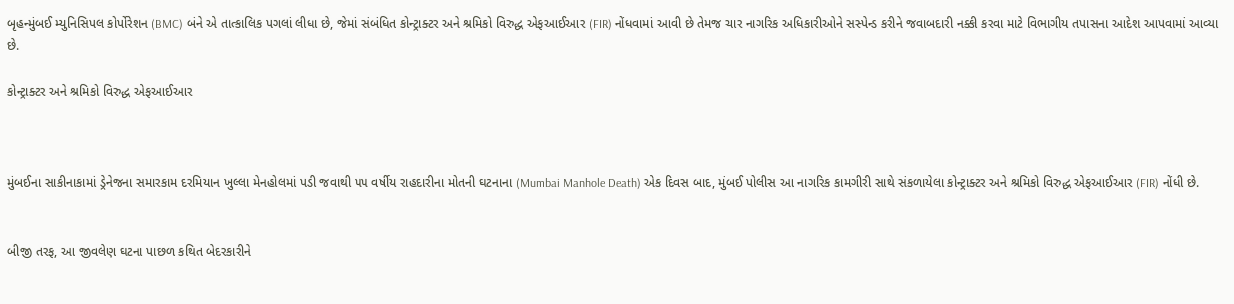બૃહન્મુંબઈ મ્યુનિસિપલ કોર્પોરેશન (BMC) બંને એ તાત્કાલિક પગલાં લીધા છે, જેમાં સંબંધિત કોન્ટ્રાક્ટર અને શ્રમિકો વિરુદ્ધ એફઆઈઆર (FIR) નોંધવામાં આવી છે તેમજ ચાર નાગરિક અધિકારીઓને સસ્પેન્ડ કરીને જવાબદારી નક્કી કરવા માટે વિભાગીય તપાસના આદેશ આપવામાં આવ્યા છે.

કોન્ટ્રાક્ટર અને શ્રમિકો વિરુદ્ધ એફઆઈઆર



મુંબઈના સાકીનાકામાં ડ્રેનેજના સમારકામ દરમિયાન ખુલ્લા મેનહોલમાં પડી જવાથી ૫૫ વર્ષીય રાહદારીના મોતની ઘટનાના (Mumbai Manhole Death) એક દિવસ બાદ, મુંબઈ પોલીસ આ નાગરિક કામગીરી સાથે સંકળાયેલા કોન્ટ્રાક્ટર અને શ્રમિકો વિરુદ્ધ એફઆઈઆર (FIR) નોંધી છે.


બીજી તરફ, આ જીવલેણ ઘટના પાછળ કથિત બેદરકારીને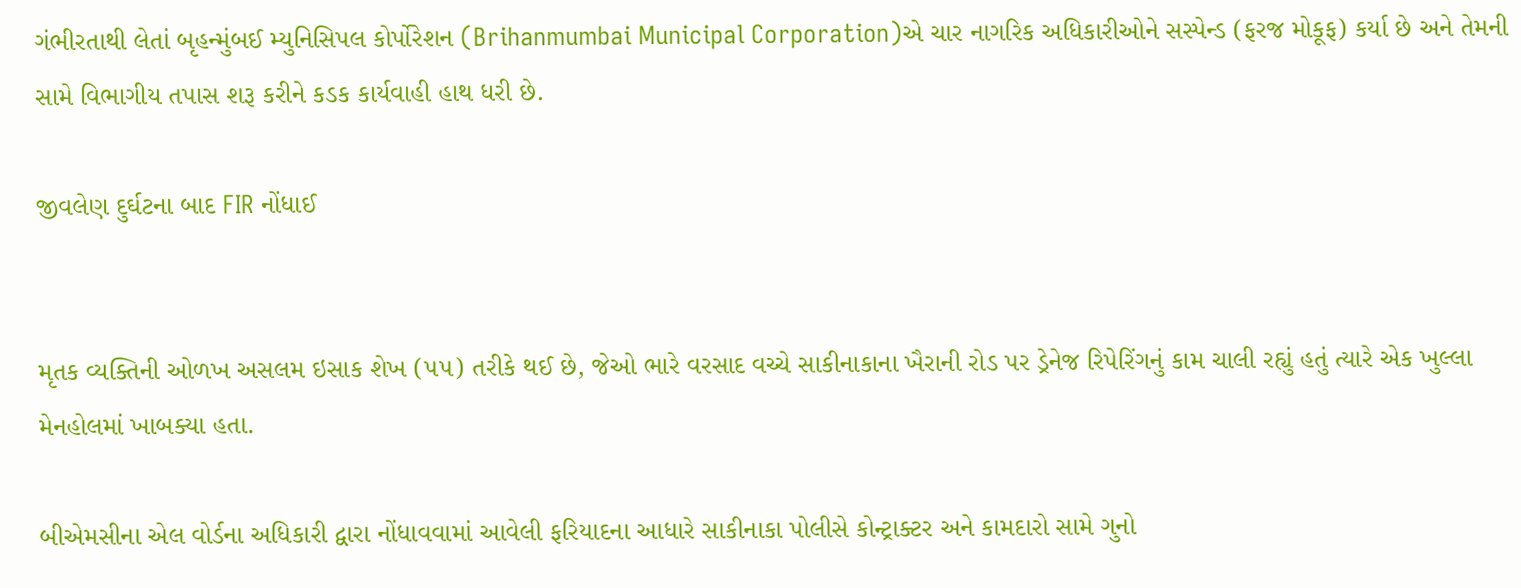ગંભીરતાથી લેતાં બૃહન્મુંબઈ મ્યુનિસિપલ કોર્પોરેશન (Brihanmumbai Municipal Corporation)એ ચાર નાગરિક અધિકારીઓને સસ્પેન્ડ (ફરજ મોકૂફ) કર્યા છે અને તેમની સામે વિભાગીય તપાસ શરૂ કરીને કડક કાર્યવાહી હાથ ધરી છે.

જીવલેણ દુર્ઘટના બાદ FIR નોંધાઈ


મૃતક વ્યક્તિની ઓળખ અસલમ ઇસાક શેખ (૫૫) તરીકે થઈ છે, જેઓ ભારે વરસાદ વચ્ચે સાકીનાકાના ખૈરાની રોડ પર ડ્રેનેજ રિપેરિંગનું કામ ચાલી રહ્યું હતું ત્યારે એક ખુલ્લા મેનહોલમાં ખાબક્યા હતા.

બીએમસીના એલ વોર્ડના અધિકારી દ્વારા નોંધાવવામાં આવેલી ફરિયાદના આધારે સાકીનાકા પોલીસે કોન્ટ્રાક્ટર અને કામદારો સામે ગુનો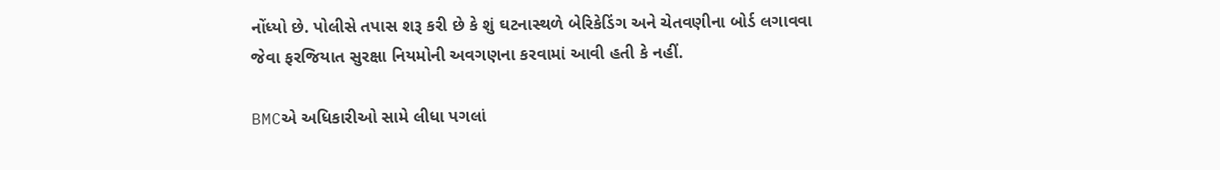નોંધ્યો છે. પોલીસે તપાસ શરૂ કરી છે કે શું ઘટનાસ્થળે બેરિકેડિંગ અને ચેતવણીના બોર્ડ લગાવવા જેવા ફરજિયાત સુરક્ષા નિયમોની અવગણના કરવામાં આવી હતી કે નહીં.

BMCએ અધિકારીઓ સામે લીધા પગલાં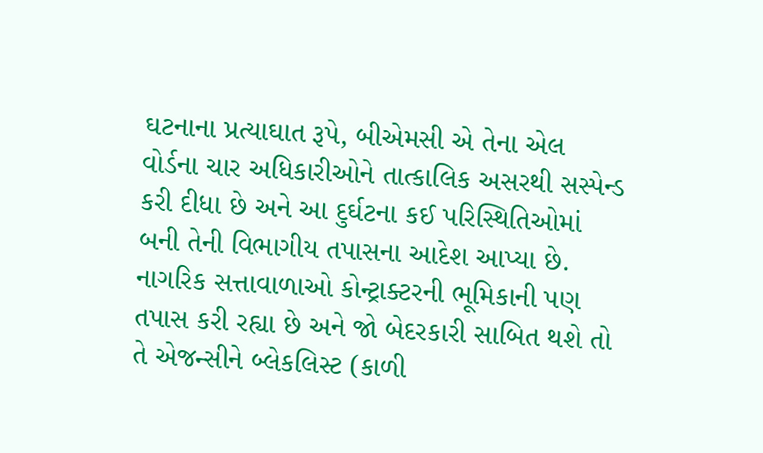ઘટનાના પ્રત્યાઘાત રૂપે, બીએમસી એ તેના એલ વોર્ડના ચાર અધિકારીઓને તાત્કાલિક અસરથી સસ્પેન્ડ કરી દીધા છે અને આ દુર્ઘટના કઈ પરિસ્થિતિઓમાં બની તેની વિભાગીય તપાસના આદેશ આપ્યા છે. નાગરિક સત્તાવાળાઓ કોન્ટ્રાક્ટરની ભૂમિકાની પણ તપાસ કરી રહ્યા છે અને જો બેદરકારી સાબિત થશે તો તે એજન્સીને બ્લેકલિસ્ટ (કાળી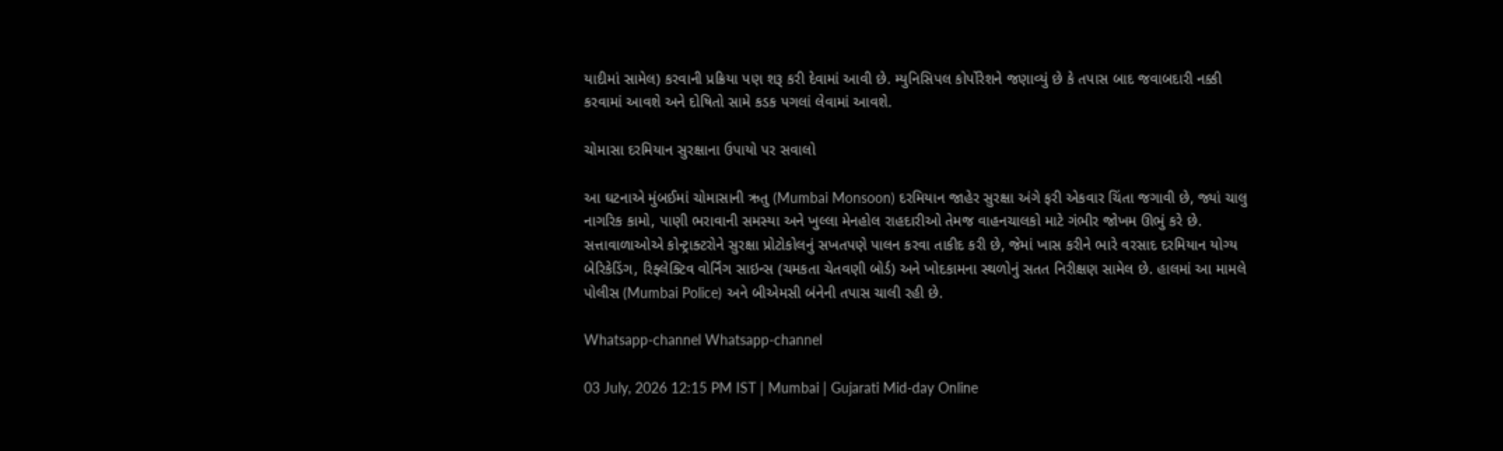યાદીમાં સામેલ) કરવાની પ્રક્રિયા પણ શરૂ કરી દેવામાં આવી છે. મ્યુનિસિપલ કોર્પોરેશને જણાવ્યું છે કે તપાસ બાદ જવાબદારી નક્કી કરવામાં આવશે અને દોષિતો સામે કડક પગલાં લેવામાં આવશે.

ચોમાસા દરમિયાન સુરક્ષાના ઉપાયો પર સવાલો

આ ઘટનાએ મુંબઈમાં ચોમાસાની ઋતુ (Mumbai Monsoon) દરમિયાન જાહેર સુરક્ષા અંગે ફરી એકવાર ચિંતા જગાવી છે, જ્યાં ચાલુ નાગરિક કામો, પાણી ભરાવાની સમસ્યા અને ખુલ્લા મેનહોલ રાહદારીઓ તેમજ વાહનચાલકો માટે ગંભીર જોખમ ઊભું કરે છે. સત્તાવાળાઓએ કોન્ટ્રાક્ટરોને સુરક્ષા પ્રોટોકોલનું સખતપણે પાલન કરવા તાકીદ કરી છે, જેમાં ખાસ કરીને ભારે વરસાદ દરમિયાન યોગ્ય બેરિકેડિંગ, રિફ્લેક્ટિવ વોર્નિંગ સાઇન્સ (ચમકતા ચેતવણી બોર્ડ) અને ખોદકામના સ્થળોનું સતત નિરીક્ષણ સામેલ છે. હાલમાં આ મામલે પોલીસ (Mumbai Police) અને બીએમસી બંનેની તપાસ ચાલી રહી છે.

Whatsapp-channel Whatsapp-channel

03 July, 2026 12:15 PM IST | Mumbai | Gujarati Mid-day Online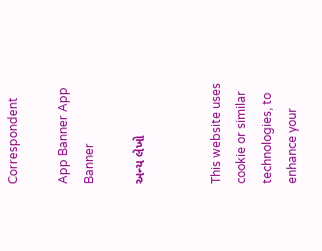Correspondent

App Banner App Banner

અન્ય લેખો


This website uses cookie or similar technologies, to enhance your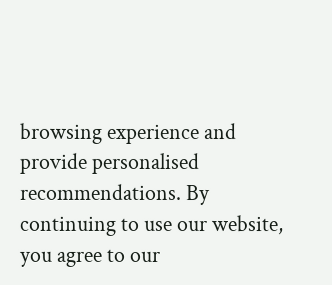browsing experience and provide personalised recommendations. By continuing to use our website, you agree to our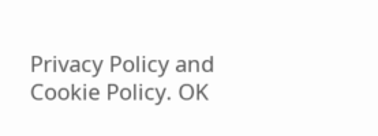Privacy Policy and Cookie Policy. OK